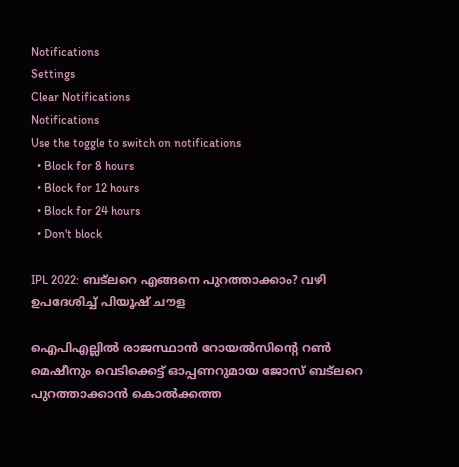Notifications
Settings
Clear Notifications
Notifications
Use the toggle to switch on notifications
  • Block for 8 hours
  • Block for 12 hours
  • Block for 24 hours
  • Don't block

IPL 2022: ബട്‌ലറെ എങ്ങനെ പുറത്താക്കാം? വഴി ഉപദേശിച്ച് പിയൂഷ് ചൗള

ഐപിഎല്ലില്‍ രാജസ്ഥാന്‍ റോയല്‍സിന്റെ റണ്‍ മെഷീനും വെടിക്കെട്ട് ഓപ്പണറുമായ ജോസ് ബട്‌ലറെ പുറത്താക്കാന്‍ കൊല്‍ക്കത്ത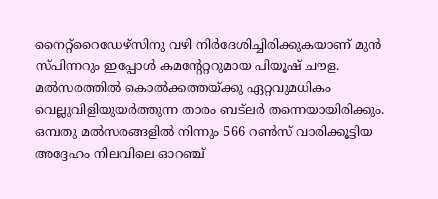നൈറ്റ്‌റൈഡേഴ്‌സിനു വഴി നിര്‍ദേശിച്ചിരിക്കുകയാണ് മുന്‍ സ്പിന്നറും ഇപ്പോള്‍ കമന്റേറ്ററുമായ പിയൂഷ് ചൗള. മല്‍സരത്തില്‍ കൊല്‍ക്കത്തയ്ക്കു ഏറ്റവുമധികം വെല്ലുവിളിയുയര്‍ത്തുന്ന താരം ബട്‌ലര്‍ തന്നെയായിരിക്കും. ഒമ്പതു മല്‍സരങ്ങളില്‍ നിന്നും 566 റണ്‍സ് വാരിക്കൂട്ടിയ അദ്ദേഹം നിലവിലെ ഓറഞ്ച്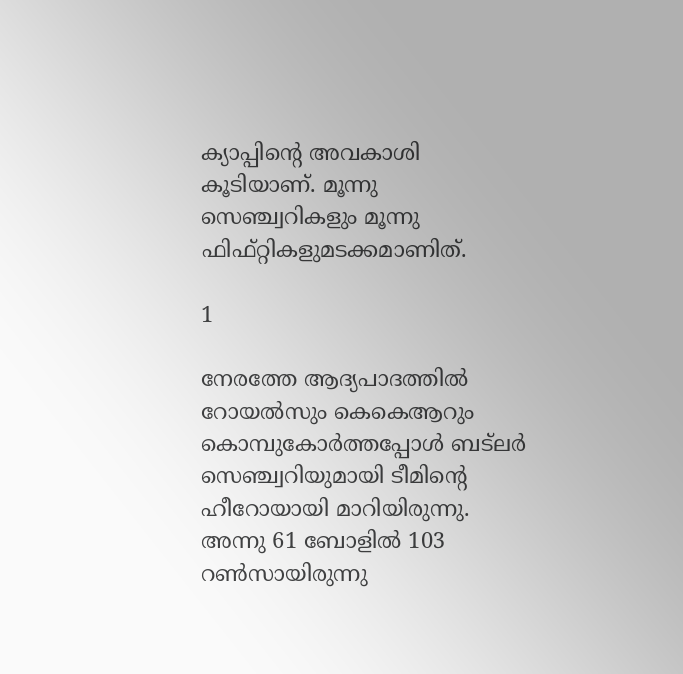ക്യാപ്പിന്റെ അവകാശി കൂടിയാണ്. മൂന്നു സെഞ്ച്വറികളും മൂന്നു ഫിഫ്റ്റികളുമടക്കമാണിത്.

1

നേരത്തേ ആദ്യപാദത്തില്‍ റോയല്‍സും കെകെആറും കൊമ്പുകോര്‍ത്തപ്പോള്‍ ബട്‌ലര്‍ സെഞ്ച്വറിയുമായി ടീമിന്റെ ഹീറോയായി മാറിയിരുന്നു. അന്നു 61 ബോളില്‍ 103 റണ്‍സായിരുന്നു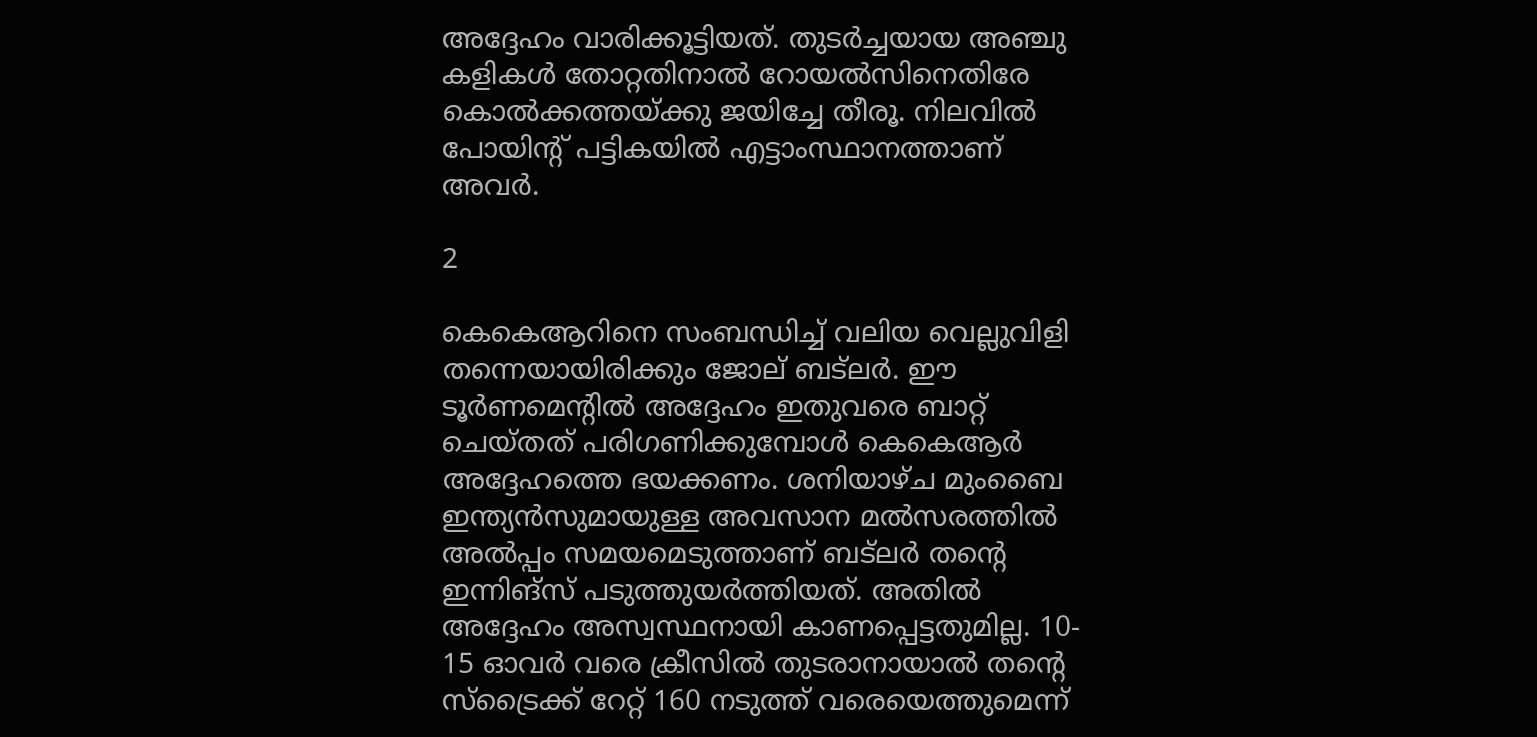അദ്ദേഹം വാരിക്കൂട്ടിയത്. തുടര്‍ച്ചയായ അഞ്ചു കളികള്‍ തോറ്റതിനാല്‍ റോയല്‍സിനെതിരേ കൊല്‍ക്കത്തയ്ക്കു ജയിച്ചേ തീരൂ. നിലവില്‍ പോയിന്റ് പട്ടികയില്‍ എട്ടാംസ്ഥാനത്താണ് അവര്‍.

2

കെകെആറിനെ സംബന്ധിച്ച് വലിയ വെല്ലുവിളി തന്നെയായിരിക്കും ജോല് ബട്‌ലര്‍. ഈ ടൂര്‍ണമെന്റില്‍ അദ്ദേഹം ഇതുവരെ ബാറ്റ് ചെയ്തത് പരിഗണിക്കുമ്പോള്‍ കെകെആര്‍ അദ്ദേഹത്തെ ഭയക്കണം. ശനിയാഴ്ച മുംബൈ ഇന്ത്യന്‍സുമായുള്ള അവസാന മല്‍സരത്തില്‍ അല്‍പ്പം സമയമെടുത്താണ് ബട്‌ലര്‍ തന്റെ ഇന്നിങ്‌സ് പടുത്തുയര്‍ത്തിയത്. അതില്‍ അദ്ദേഹം അസ്വസ്ഥനായി കാണപ്പെട്ടതുമില്ല. 10- 15 ഓവര്‍ വരെ ക്രീസില്‍ തുടരാനായാല്‍ തന്റെ സ്‌ട്രൈക്ക് റേറ്റ് 160 നടുത്ത് വരെയെത്തുമെന്ന്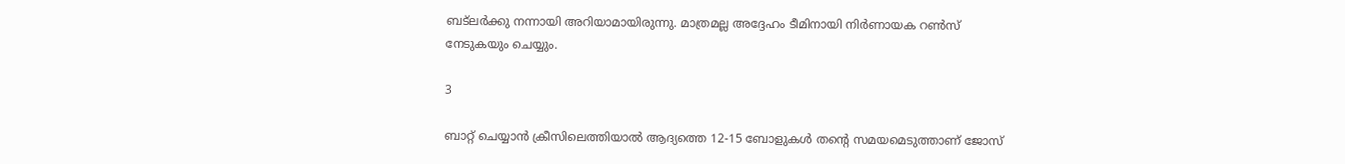ബട്‌ലര്‍ക്കു നന്നായി അറിയാമായിരുന്നു. മാത്രമല്ല അദ്ദേഹം ടീമിനായി നിര്‍ണായക റണ്‍സ് നേടുകയും ചെയ്യും.

3

ബാറ്റ് ചെയ്യാന്‍ ക്രീസിലെത്തിയാല്‍ ആദ്യത്തെ 12-15 ബോളുകള്‍ തന്റെ സമയമെടുത്താണ് ജോസ്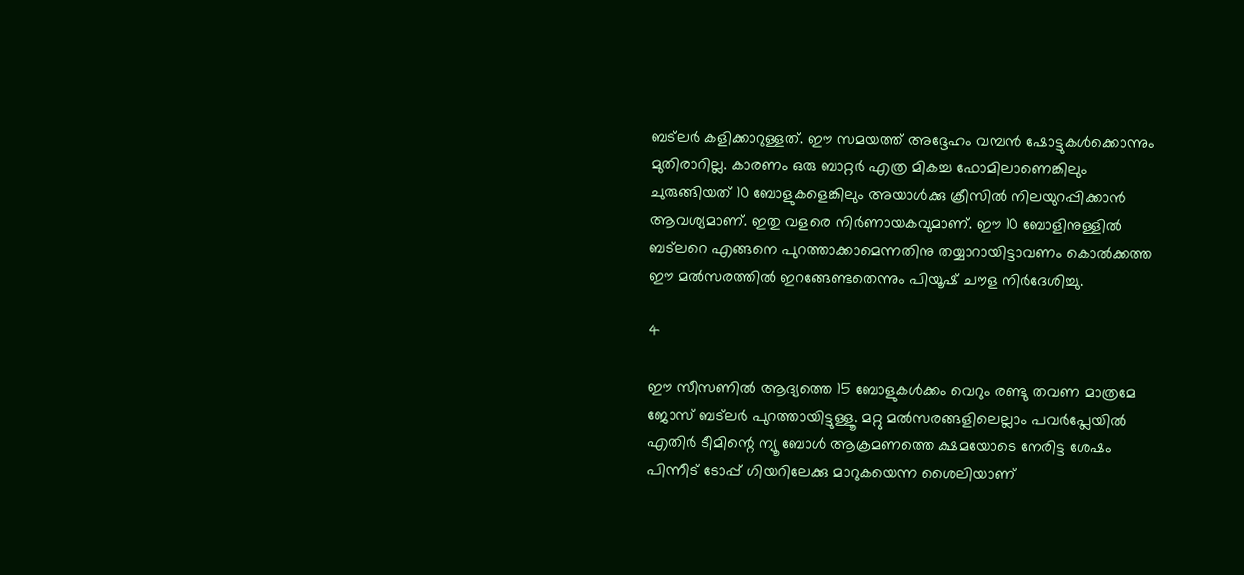ബട്‌ലര്‍ കളിക്കാറുള്ളത്. ഈ സമയത്ത് അദ്ദേഹം വമ്പന്‍ ഷോട്ടുകള്‍ക്കൊന്നും മുതിരാറില്ല. കാരണം ഒരു ബാറ്റര്‍ എത്ര മികച്ച ഫോമിലാണെങ്കിലും ചുരുങ്ങിയത് 10 ബോളുകളെങ്കിലും അയാള്‍ക്കു ക്രീസില്‍ നിലയുറപ്പിക്കാന്‍ ആവശ്യമാണ്. ഇതു വളരെ നിര്‍ണായകവുമാണ്. ഈ 10 ബോളിനുള്ളില്‍ ബട്‌ലറെ എങ്ങനെ പുറത്താക്കാമെന്നതിനു തയ്യാറായിട്ടാവണം കൊല്‍ക്കത്ത ഈ മല്‍സരത്തില്‍ ഇറങ്ങേണ്ടതെന്നും പിയൂഷ് ചൗള നിര്‍ദേശിച്ചു.

4

ഈ സീസണില്‍ ആദ്യത്തെ 15 ബോളുകള്‍ക്കം വെറും രണ്ടു തവണ മാത്രമേ ജോസ് ബട്‌ലര്‍ പുറത്തായിട്ടുള്ളൂ. മറ്റു മല്‍സരങ്ങളിലെല്ലാം പവര്‍പ്ലേയില്‍ എതിര്‍ ടീമിന്റെ ന്യൂ ബോള്‍ ആക്രമണത്തെ ക്ഷമയോടെ നേരിട്ട ശേഷം പിന്നീട് ടോപ്പ് ഗിയറിലേക്കു മാറുകയെന്ന ശൈലിയാണ്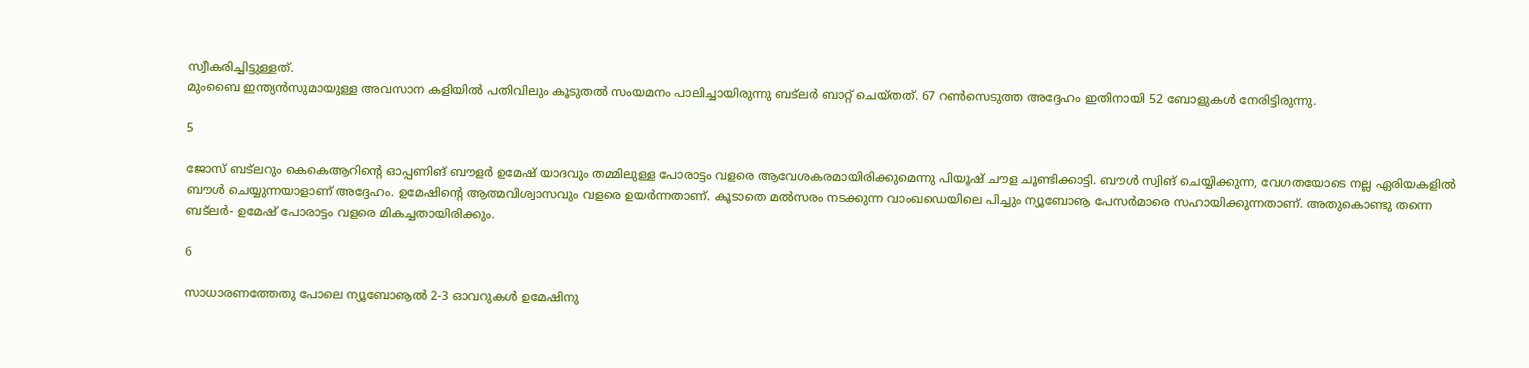സ്വീകരിച്ചിട്ടുള്ളത്.
മുംബൈ ഇന്ത്യന്‍സുമായുള്ള അവസാന കളിയില്‍ പതിവിലും കൂടുതല്‍ സംയമനം പാലിച്ചായിരുന്നു ബട്‌ലര്‍ ബാറ്റ് ചെയ്തത്. 67 റണ്‍സെടുത്ത അദ്ദേഹം ഇതിനായി 52 ബോളുകള്‍ നേരിട്ടിരുന്നു.

5

ജോസ് ബട്‌ലറും കെകെആറിന്റെ ഓപ്പണിങ് ബൗളര്‍ ഉമേഷ് യാദവും തമ്മിലുള്ള പോരാട്ടം വളരെ ആവേശകരമായിരിക്കുമെന്നു പിയൂഷ് ചൗള ചൂണ്ടിക്കാട്ടി. ബൗള്‍ സ്വിങ് ചെയ്യിക്കുന്ന, വേഗതയോടെ നല്ല ഏരിയകളില്‍ ബൗള്‍ ചെയ്യുന്നയാളാണ് അദ്ദേഹം. ഉമേഷിന്റെ ആത്മവിശ്വാസവും വളരെ ഉയര്‍ന്നതാണ്. കൂടാതെ മല്‍സരം നടക്കുന്ന വാംഖഡെയിലെ പിച്ചും ന്യൂബോൡ പേസര്‍മാരെ സഹായിക്കുന്നതാണ്. അതുകൊണ്ടു തന്നെ ബട്‌ലര്‍- ഉമേഷ് പോരാട്ടം വളരെ മികച്ചതായിരിക്കും.

6

സാധാരണത്തേതു പോലെ ന്യൂബോൡല്‍ 2-3 ഓവറുകള്‍ ഉമേഷിനു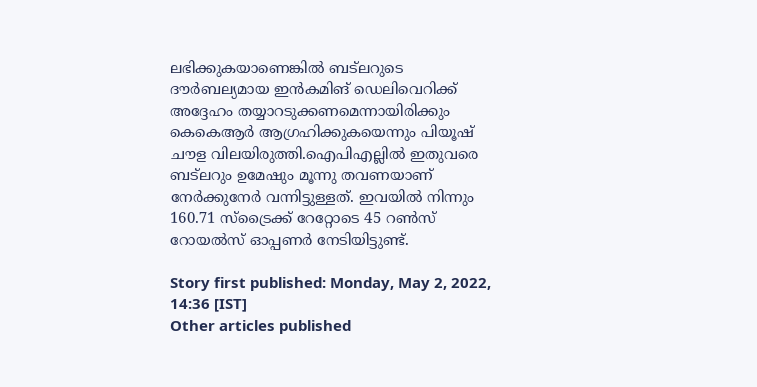ലഭിക്കുകയാണെങ്കില്‍ ബട്‌ലറുടെ ദൗര്‍ബല്യമായ ഇന്‍കമിങ് ഡെലിവെറിക്ക് അദ്ദേഹം തയ്യാറടുക്കണമെന്നായിരിക്കും കെകെആര്‍ ആഗ്രഹിക്കുകയെന്നും പിയൂഷ് ചൗള വിലയിരുത്തി.ഐപിഎല്ലില്‍ ഇതുവരെ ബട്‌ലറും ഉമേഷും മൂന്നു തവണയാണ് നേര്‍ക്കുനേര്‍ വന്നിട്ടുള്ളത്. ഇവയില്‍ നിന്നും 160.71 സ്‌ട്രൈക്ക് റേറ്റോടെ 45 റണ്‍സ് റോയല്‍സ് ഓപ്പണര്‍ നേടിയിട്ടുണ്ട്.

Story first published: Monday, May 2, 2022, 14:36 [IST]
Other articles published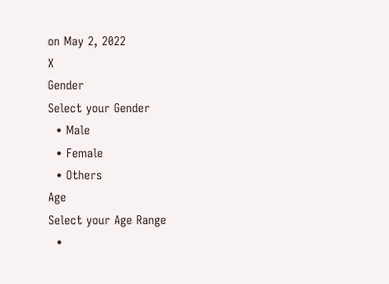on May 2, 2022
X
Gender
Select your Gender
  • Male
  • Female
  • Others
Age
Select your Age Range
  •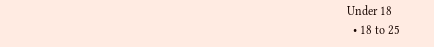Under 18
  • 18 to 25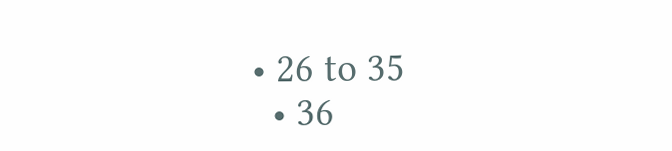• 26 to 35
  • 36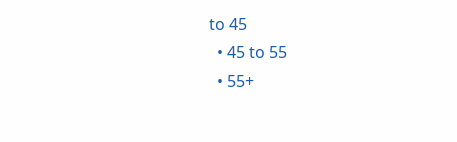to 45
  • 45 to 55
  • 55+